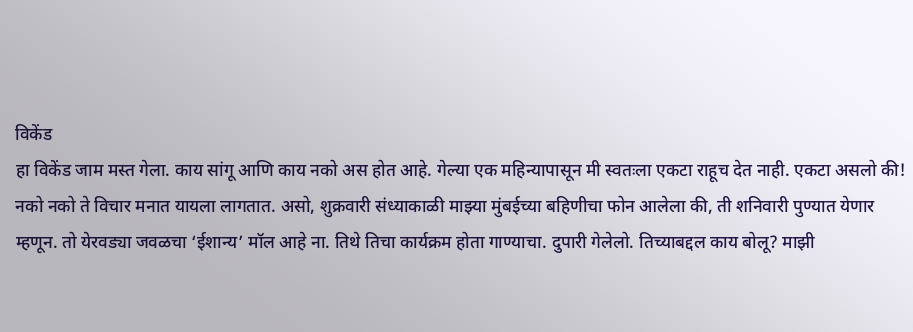विकेंड
हा विकेंड जाम मस्त गेला. काय सांगू आणि काय नको अस होत आहे. गेल्या एक महिन्यापासून मी स्वतःला एकटा राहूच देत नाही. एकटा असलो की! नको नको ते विचार मनात यायला लागतात. असो, शुक्रवारी संध्याकाळी माझ्या मुंबईच्या बहिणीचा फोन आलेला की, ती शनिवारी पुण्यात येणार म्हणून. तो येरवड्या जवळचा ‘ईशान्य’ मॉल आहे ना. तिथे तिचा कार्यक्रम होता गाण्याचा. दुपारी गेलेलो. तिच्याबद्दल काय बोलू? माझी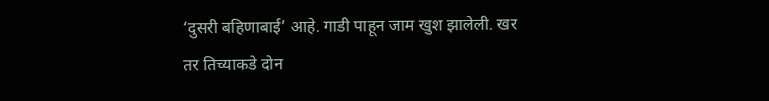‘दुसरी बहिणाबाई’ आहे. गाडी पाहून जाम खुश झालेली. खर तर तिच्याकडे दोन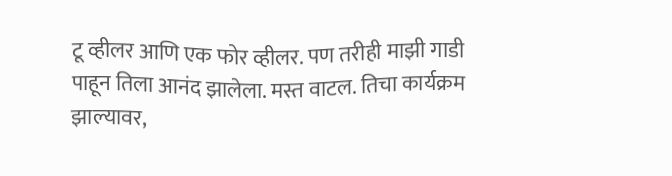टू व्हीलर आणि एक फोर व्हीलर. पण तरीही माझी गाडी पाहून तिला आनंद झालेला. मस्त वाटल. तिचा कार्यक्रम झाल्यावर,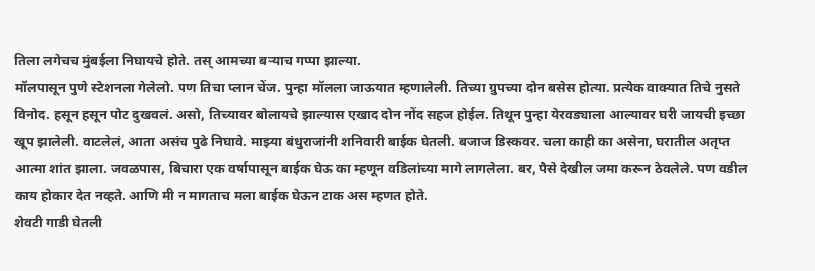तिला लगेचच मुंबईला निघायचे होते. तस् आमच्या बऱ्याच गप्पा झाल्या.
मॉलपासून पुणे स्टेशनला गेलेलो. पण तिचा प्लान चेंज. पुन्हा मॉलला जाऊयात म्हणालेली. तिच्या ग्रुपच्या दोन बसेस होत्या. प्रत्येक वाक्यात तिचे नुसते विनोद. हसून हसून पोट दुखवलं. असो, तिच्यावर बोलायचे झाल्यास एखाद दोन नोंद सहज होईल. तिथून पुन्हा येरवड्याला आल्यावर घरी जायची इच्छा खूप झालेली. वाटलेलं, आता असंच पुढे निघावे. माझ्या बंधुराजांनी शनिवारी बाईक घेतली. बजाज डिस्कवर. चला काही का असेना, घरातील अतृप्त आत्मा शांत झाला. जवळपास, बिचारा एक वर्षापासून बाईक घेऊ का म्हणून वडिलांच्या मागे लागलेला. बर, पैसे देखील जमा करून ठेवलेले. पण वडील काय होकार देत नव्हते. आणि मी न मागताच मला बाईक घेऊन टाक अस म्हणत होते.
शेवटी गाडी घेतली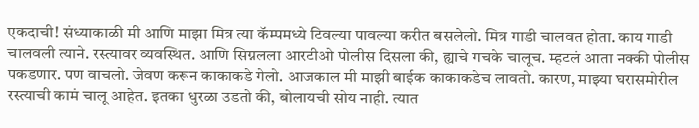एकदाची! संध्याकाळी मी आणि माझा मित्र त्या कॅम्पमध्ये टिवल्या पावल्या करीत बसलेलो. मित्र गाडी चालवत होता. काय गाडी चालवली त्याने. रस्त्यावर व्यवस्थित. आणि सिग्नलला आरटीओ पोलीस दिसला की, ह्याचे गचके चालूच. म्हटलं आता नक्की पोलीस पकडणार. पण वाचलो. जेवण करून काकाकडे गेलो. आजकाल मी माझी बाईक काकाकडेच लावतो. कारण, माझ्या घरासमोरील रस्त्याची कामं चालू आहेत. इतका धुरळा उडतो की, बोलायची सोय नाही. त्यात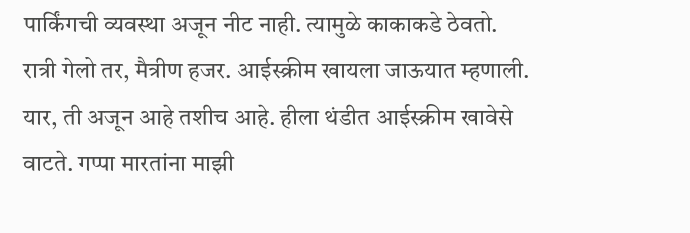पार्किंगची व्यवस्था अजून नीट नाही. त्यामुळे काकाकडे ठेवतो. रात्री गेलो तर, मैत्रीण हजर. आईस्क्रीम खायला जाऊयात म्हणाली. यार, ती अजून आहे तशीच आहे. हीला थंडीत आईस्क्रीम खावेसे वाटते. गप्पा मारतांना माझी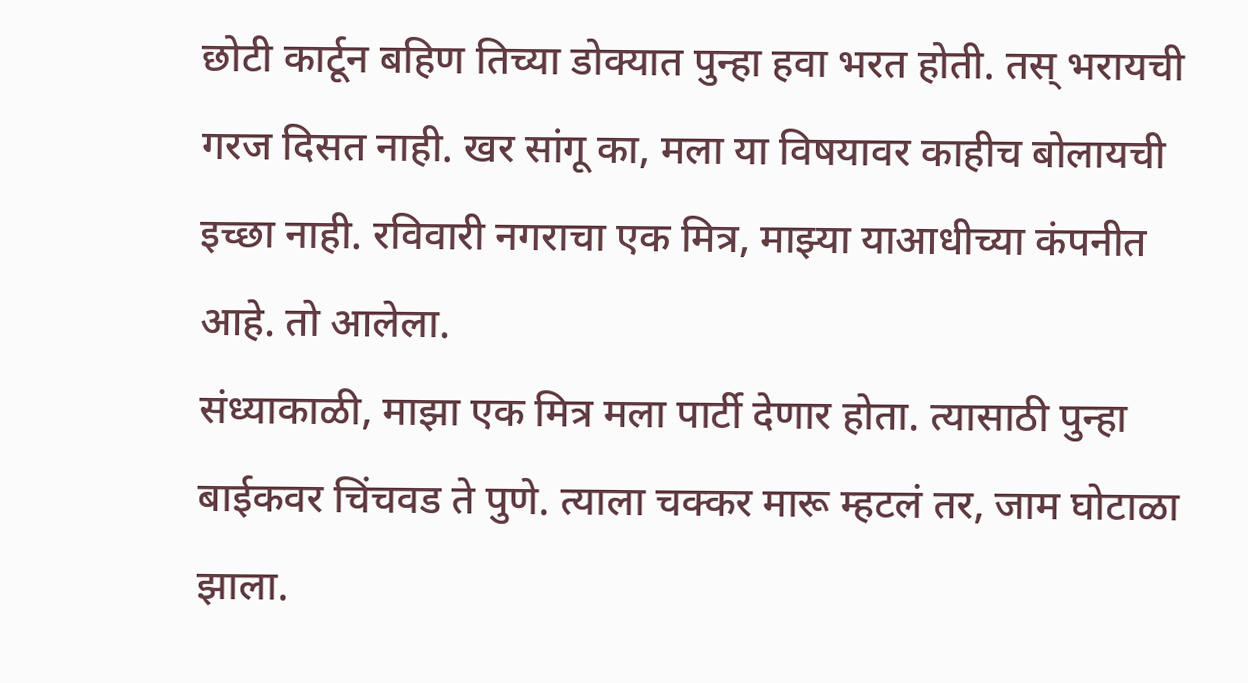छोटी कार्टून बहिण तिच्या डोक्यात पुन्हा हवा भरत होती. तस् भरायची गरज दिसत नाही. खर सांगू का, मला या विषयावर काहीच बोलायची इच्छा नाही. रविवारी नगराचा एक मित्र, माझ्या याआधीच्या कंपनीत आहे. तो आलेला.
संध्याकाळी, माझा एक मित्र मला पार्टी देणार होता. त्यासाठी पुन्हा बाईकवर चिंचवड ते पुणे. त्याला चक्कर मारू म्हटलं तर, जाम घोटाळा झाला.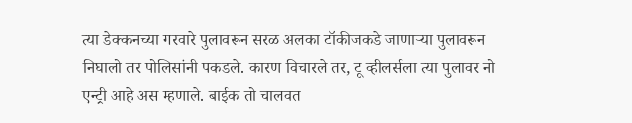त्या डेक्कनच्या गरवारे पुलावरून सरळ अलका टॉकीजकडे जाणाऱ्या पुलावरून निघालो तर पोलिसांनी पकडले. कारण विचारले तर, टू व्हीलर्सला त्या पुलावर नो एन्ट्री आहे अस म्हणाले. बाईक तो चालवत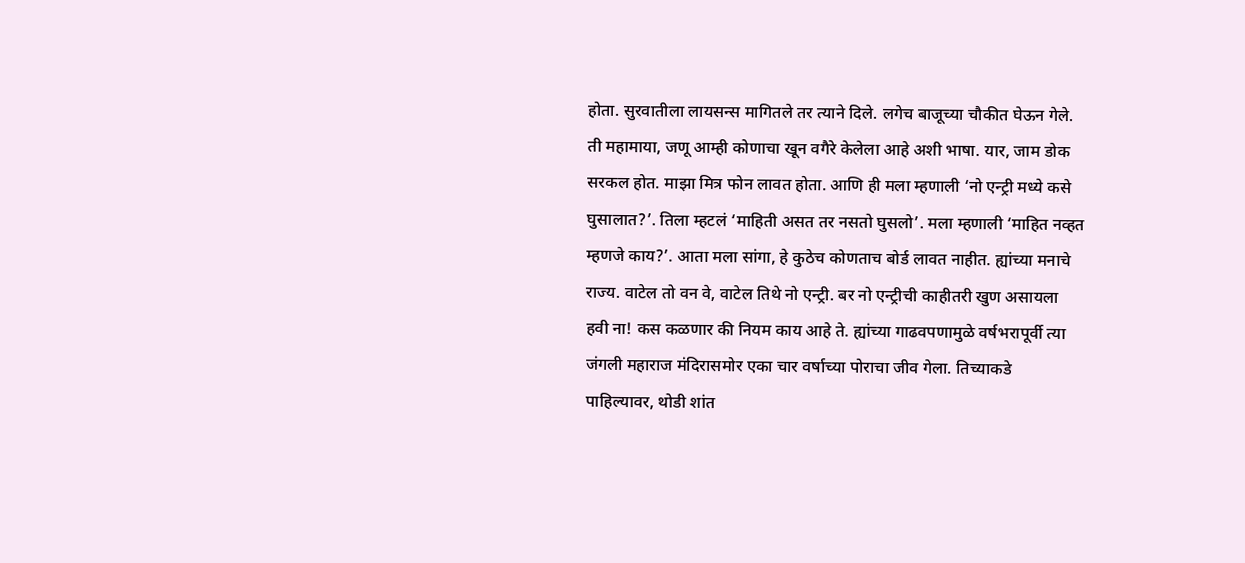होता. सुरवातीला लायसन्स मागितले तर त्याने दिले. लगेच बाजूच्या चौकीत घेऊन गेले. ती महामाया, जणू आम्ही कोणाचा खून वगैरे केलेला आहे अशी भाषा. यार, जाम डोक सरकल होत. माझा मित्र फोन लावत होता. आणि ही मला म्हणाली ‘नो एन्ट्री मध्ये कसे घुसालात?’. तिला म्हटलं ‘माहिती असत तर नसतो घुसलो’. मला म्हणाली ‘माहित नव्हत म्हणजे काय?’. आता मला सांगा, हे कुठेच कोणताच बोर्ड लावत नाहीत. ह्यांच्या मनाचे राज्य. वाटेल तो वन वे, वाटेल तिथे नो एन्ट्री. बर नो एन्ट्रीची काहीतरी खुण असायला हवी ना! कस कळणार की नियम काय आहे ते. ह्यांच्या गाढवपणामुळे वर्षभरापूर्वी त्या जंगली महाराज मंदिरासमोर एका चार वर्षाच्या पोराचा जीव गेला. तिच्याकडे पाहिल्यावर, थोडी शांत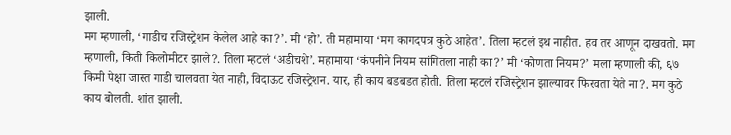झाली.
मग म्हणाली, ‘गाडीच रजिस्ट्रेशन केलेल आहे का?’. मी ‘हो’. ती महामाया ‘मग कागदपत्र कुठे आहेत’. तिला म्हटलं इथ नाहीत. हव तर आणून दाखवतो. मग म्हणाली, किती किलोमीटर झाले?. तिला म्हटलं ‘अडीचशे’. महामाया ‘कंपनीने नियम सांगितला नाही का?’ मी ‘कोणता नियम?’ मला म्हणाली की, ६७ किमी पेक्षा जास्त गाडी चालवता येत नाही, विदाऊट रजिस्ट्रेशन. यार, ही काय बडबडत होती. तिला म्हटलं रजिस्ट्रेशन झाल्यावर फिरवता येते ना?. मग कुठे काय बोलती. शांत झाली.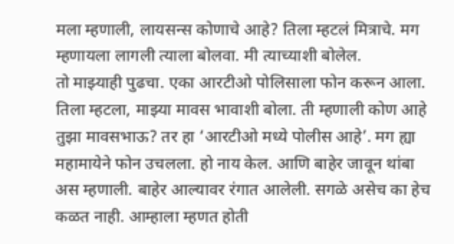मला म्हणाली, लायसन्स कोणाचे आहे? तिला म्हटलं मित्राचे. मग म्हणायला लागली त्याला बोलवा. मी त्याच्याशी बोलेल.
तो माझ्याही पुढचा. एका आरटीओ पोलिसाला फोन करून आला. तिला म्हटला, माझ्या मावस भावाशी बोला. ती म्हणाली कोण आहे तुझा मावसभाऊ? तर हा ‘आरटीओ मध्ये पोलीस आहे’. मग ह्या महामायेने फोन उचलला. हो नाय केल. आणि बाहेर जावून थांबा अस म्हणाली. बाहेर आल्यावर रंगात आलेली. सगळे असेच का हेच कळत नाही. आम्हाला म्हणत होती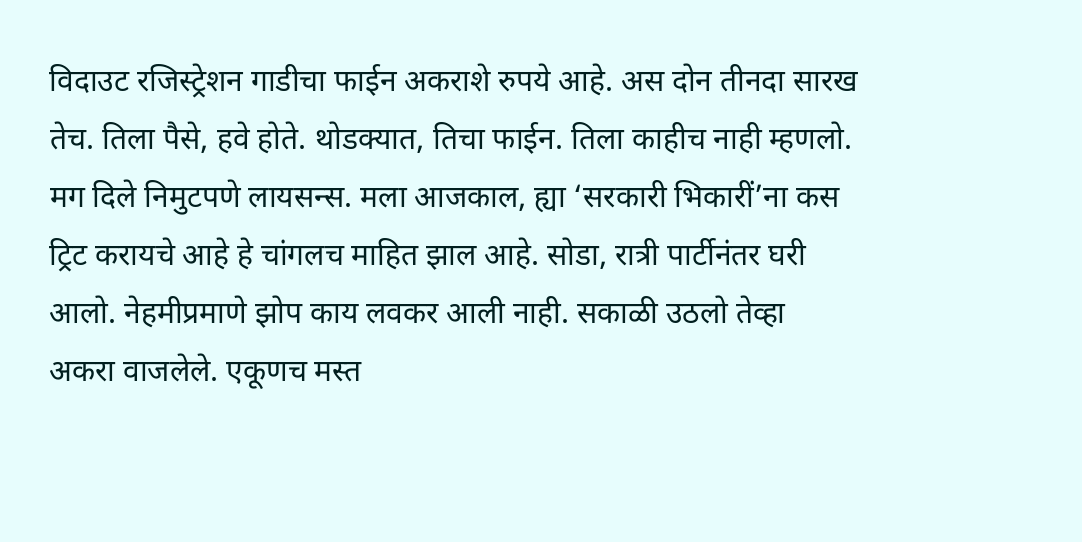विदाउट रजिस्ट्रेशन गाडीचा फाईन अकराशे रुपये आहे. अस दोन तीनदा सारख तेच. तिला पैसे, हवे होते. थोडक्यात, तिचा फाईन. तिला काहीच नाही म्हणलो. मग दिले निमुटपणे लायसन्स. मला आजकाल, ह्या ‘सरकारी भिकारीं’ना कस ट्रिट करायचे आहे हे चांगलच माहित झाल आहे. सोडा, रात्री पार्टीनंतर घरी आलो. नेहमीप्रमाणे झोप काय लवकर आली नाही. सकाळी उठलो तेव्हा अकरा वाजलेले. एकूणच मस्त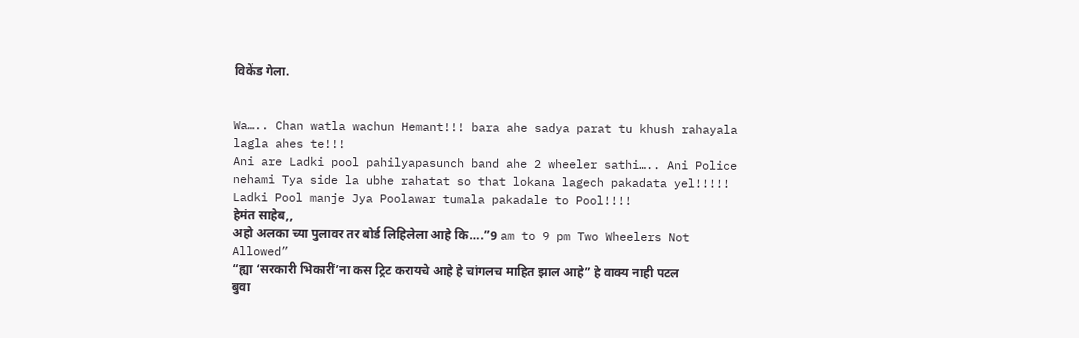विकेंड गेला.


Wa….. Chan watla wachun Hemant!!! bara ahe sadya parat tu khush rahayala lagla ahes te!!!
Ani are Ladki pool pahilyapasunch band ahe 2 wheeler sathi….. Ani Police nehami Tya side la ubhe rahatat so that lokana lagech pakadata yel!!!!!
Ladki Pool manje Jya Poolawar tumala pakadale to Pool!!!!
हेमंत साहेब,,
अहो अलका च्या पुलावर तर बोर्ड लिहिलेला आहे कि….”9 am to 9 pm Two Wheelers Not Allowed”
“ह्या ‘सरकारी भिकारीं’ना कस ट्रिट करायचे आहे हे चांगलच माहित झाल आहे” हे वाक्य नाही पटल बुवा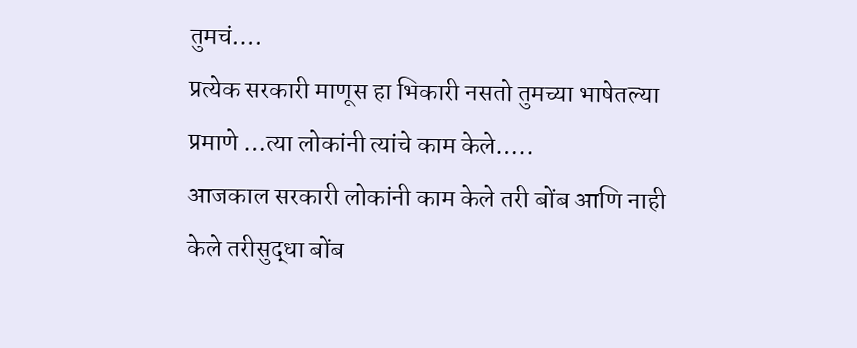तुमचं….
प्रत्येक सरकारी माणूस हा भिकारी नसतो तुमच्या भाषेतल्या प्रमाणे …त्या लोकांनी त्यांचे काम केले…..
आजकाल सरकारी लोकांनी काम केले तरी बोंब आणि नाही केले तरीसुद्धा बोंब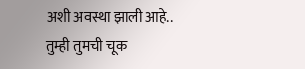अशी अवस्था झाली आहे..
तुम्ही तुमची चूक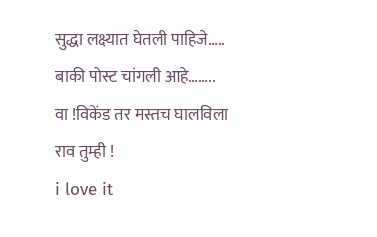सुद्धा लक्ष्यात घेतली पाहिजे…..
बाकी पोस्ट चांगली आहे……..
वा !विकेंड तर मस्तच घालविला राव तुम्ही !
i love it